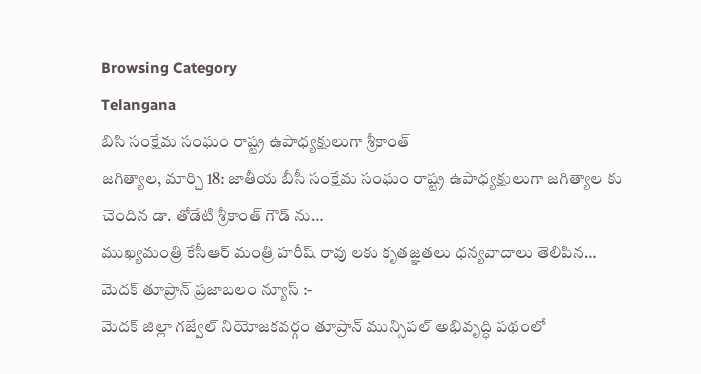Browsing Category
Telangana
బిసి సంక్షేమ సంఘం రాష్ట్ర ఉపాధ్యక్షులుగా శ్రీకాంత్
జగిత్యాల, మార్చి 18: జాతీయ బీసీ సంక్షేమ సంఘం రాష్ట్ర ఉపాధ్యక్షులుగా జగిత్యాల కు చెందిన డా. తోడేటి శ్రీకాంత్ గౌడ్ ను…
ముఖ్యమంత్రి కేసీఆర్ మంత్రి హరీష్ రావు లకు కృతజ్ఞతలు ధన్యవాదాలు తెలిపిన…
మెదక్ తూప్రాన్ ప్రజాబలం న్యూస్ :-
మెదక్ జిల్లా గజ్వేల్ నియోజకవర్గం తూప్రాన్ మున్సిపల్ అభివృద్ధి పథంలో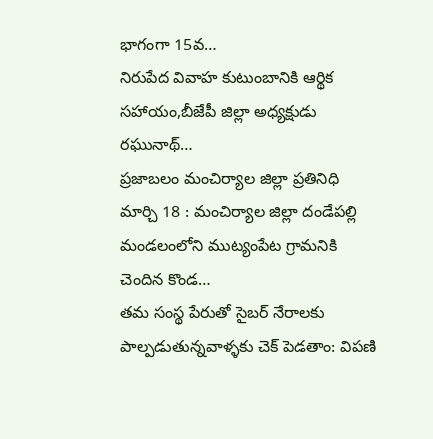భాగంగా 15వ…
నిరుపేద వివాహ కుటుంబానికి ఆర్థిక సహాయం,బీజేపీ జిల్లా అధ్యక్షుడు రఘునాథ్…
ప్రజాబలం మంచిర్యాల జిల్లా ప్రతినిధి మార్చి 18 : మంచిర్యాల జిల్లా దండేపల్లి మండలంలోని ముట్యంపేట గ్రామనికి చెందిన కొండ…
తమ సంస్థ పేరుతో సైబర్ నేరాలకు పాల్పడుతున్నవాళ్ళకు చెక్ పెడతాం: విపణి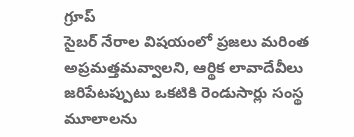గ్రూప్
సైబర్ నేరాల విషయంలో ప్రజలు మరింత అప్రమత్తమవ్వాలని, ఆర్థిక లావాదేవీలు జరిపేటప్పుటు ఒకటికి రెండుసార్లు సంస్థ మూలాలను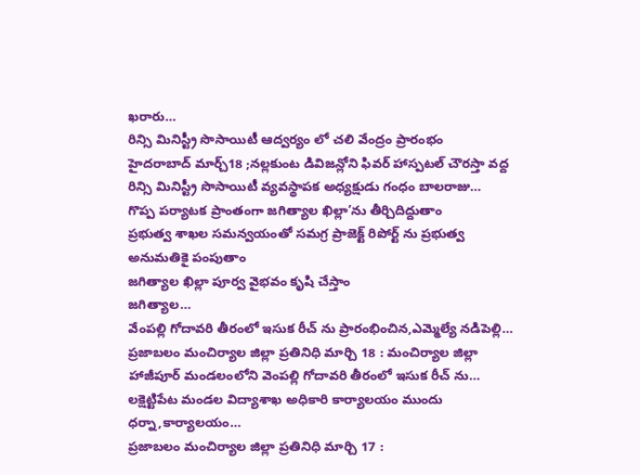ఖరారు…
రిన్సి మినిస్ట్రీ సొసాయిటీ ఆద్వర్యం లో చలి వేంద్రం ప్రారంభం
హైదరాబాద్ మార్చ్18 ;నల్లకుంట డివిజన్లోని ఫివర్ హాస్పటల్ చౌరస్తా వద్ద రిన్సి మినిస్ట్రీ సొసాయిటీ వ్యవస్థాపక అధ్యక్షుడు గంధం బాలరాజు…
గొప్ప పర్యాటక ప్రాంతంగా జగిత్యాల ఖిల్లా’ను తీర్చిదిద్దుతాం
ప్రభుత్వ శాఖల సమన్వయంతో సమగ్ర ప్రాజెక్ట్ రిపోర్ట్ ను ప్రభుత్వ అనుమతికై పంపుతాం
జగిత్యాల ఖిల్లా పూర్వ వైభవం కృషి చేస్తాం
జగిత్యాల…
వేంపల్లి గోదావరి తీరంలో ఇసుక రీచ్ ను ప్రారంభించిన,ఎమ్మెల్యే నడిపెల్లి…
ప్రజాబలం మంచిర్యాల జిల్లా ప్రతినిధి మార్చి 18 : మంచిర్యాల జిల్లా హాజీపూర్ మండలంలోని వెంపల్లి గోదావరి తీరంలో ఇసుక రీచ్ ను…
లక్షెట్టిపేట మండల విద్యాశాఖ అధికారి కార్యాలయం ముందు ధర్నా,కార్యాలయం…
ప్రజాబలం మంచిర్యాల జిల్లా ప్రతినిధి మార్చి 17 :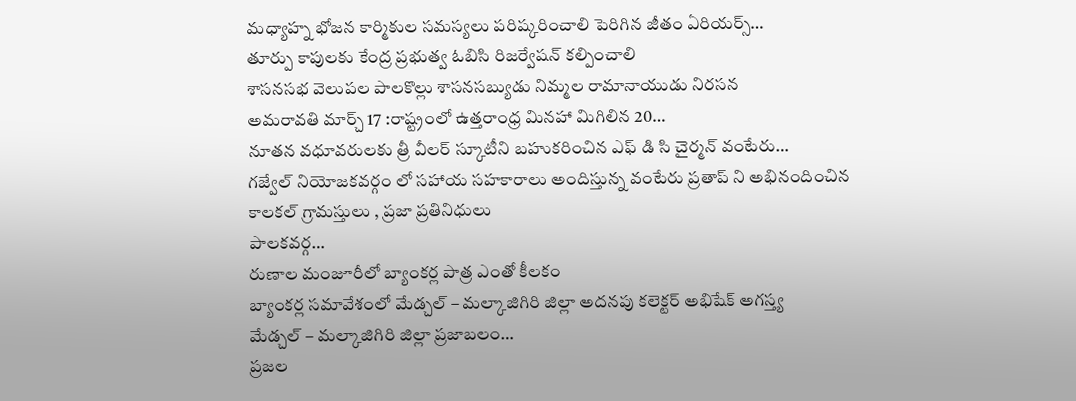మధ్యాహ్న భోజన కార్మికుల సమస్యలు పరిష్కరించాలి పెరిగిన జీతం ఏరియర్స్…
తూర్పు కాపులకు కేంద్ర ప్రభుత్వ ఓబిసి రిజర్వేషన్ కల్పించాలి
శాసనసభ వెలుపల పాలకొల్లు శాసనసబ్యుడు నిమ్మల రామానాయుడు నిరసన
అమరావతి మార్చ్ 17 :రాష్ట్రంలో ఉత్తరాంధ్ర మినహా మిగిలిన 20…
నూతన వధూవరులకు త్రీ వీలర్ స్కూటీని బహుకరించిన ఎఫ్ డి సి చైర్మన్ వంటేరు…
గజ్వేల్ నియోజకవర్గం లో సహాయ సహకారాలు అందిస్తున్న వంటేరు ప్రతాప్ ని అభినందించిన
కాలకల్ గ్రామస్తులు , ప్రజా ప్రతినిధులు
పాలకవర్గ…
రుణాల మంజూరీలో బ్యాంకర్ల పాత్ర ఎంతో కీలకం
బ్యాంకర్ల సమావేశంలో మేడ్చల్ – మల్కాజిగిరి జిల్లా అదనపు కలెక్టర్ అభిషేక్ అగస్త్య
మేడ్చల్ – మల్కాజిగిరి జిల్లా ప్రజాబలం…
ప్రజల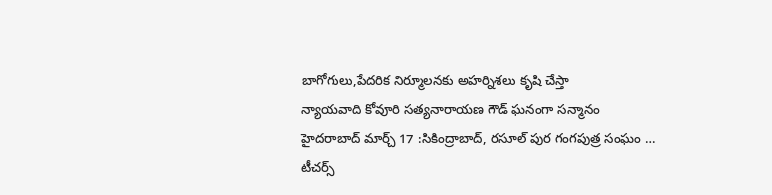బాగోగులు,పేదరిక నిర్మూలనకు అహర్నిశలు కృషి చేస్తా
న్యాయవాది కోవూరి సత్యనారాయణ గౌడ్ ఘనంగా సన్మానం
హైదరాబాద్ మార్చ్ 17 :సికింద్రాబాద్, రసూల్ పుర గంగపుత్ర సంఘం …
టీచర్స్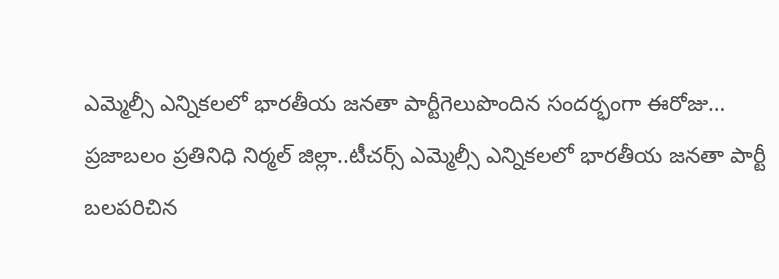ఎమ్మెల్సీ ఎన్నికలలో భారతీయ జనతా పార్టీగెలుపొందిన సందర్భంగా ఈరోజు…
ప్రజాబలం ప్రతినిధి నిర్మల్ జిల్లా..టీచర్స్ ఎమ్మెల్సీ ఎన్నికలలో భారతీయ జనతా పార్టీ బలపరిచిన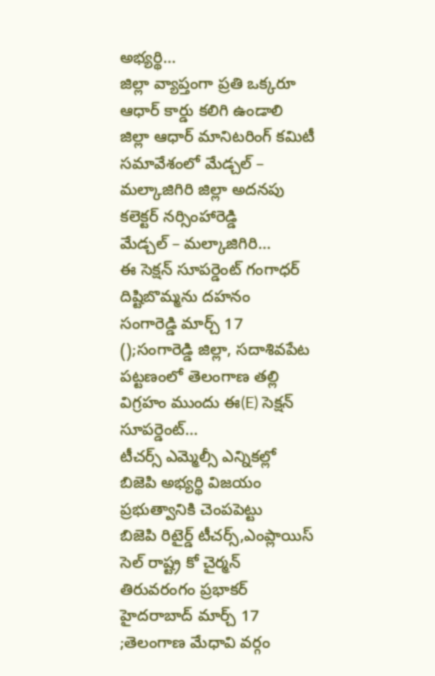అభ్యర్థి…
జిల్లా వ్యాప్తంగా ప్రతి ఒక్కరూ ఆధార్ కార్డు కలిగి ఉండాలి
జిల్లా ఆధార్ మానిటరింగ్ కమిటీ సమావేశంలో మేడ్చల్ – మల్కాజిగిరి జిల్లా అదనపు కలెక్టర్ నర్సింహారెడ్డి
మేడ్చల్ – మల్కాజిగిరి…
ఈ సెక్షన్ సూపర్డెంట్ గంగాధర్ దిష్టిబొమ్మను దహనం
సంగారెడ్డి మార్చ్ 17 ();సంగారెడ్డి జిల్లా, సదాశివపేట పట్టణంలో తెలంగాణ తల్లి విగ్రహం ముందు ఈ(E) సెక్షన్ సూపర్డెంట్…
టీచర్స్ ఎమ్మెల్సీ ఎన్నికల్లో బిజెపి అభ్యర్థి విజయం ప్రభుత్వానికి చెంపపెట్టు
బిజెపి రిటైర్డ్ టీచర్స్,ఎంప్లాయిస్ సెల్ రాష్ట్ర కో చైర్మన్ తిరువరంగం ప్రభాకర్
హైదరాబాద్ మార్చ్ 17 ;తెలంగాణ మేధావి వర్గం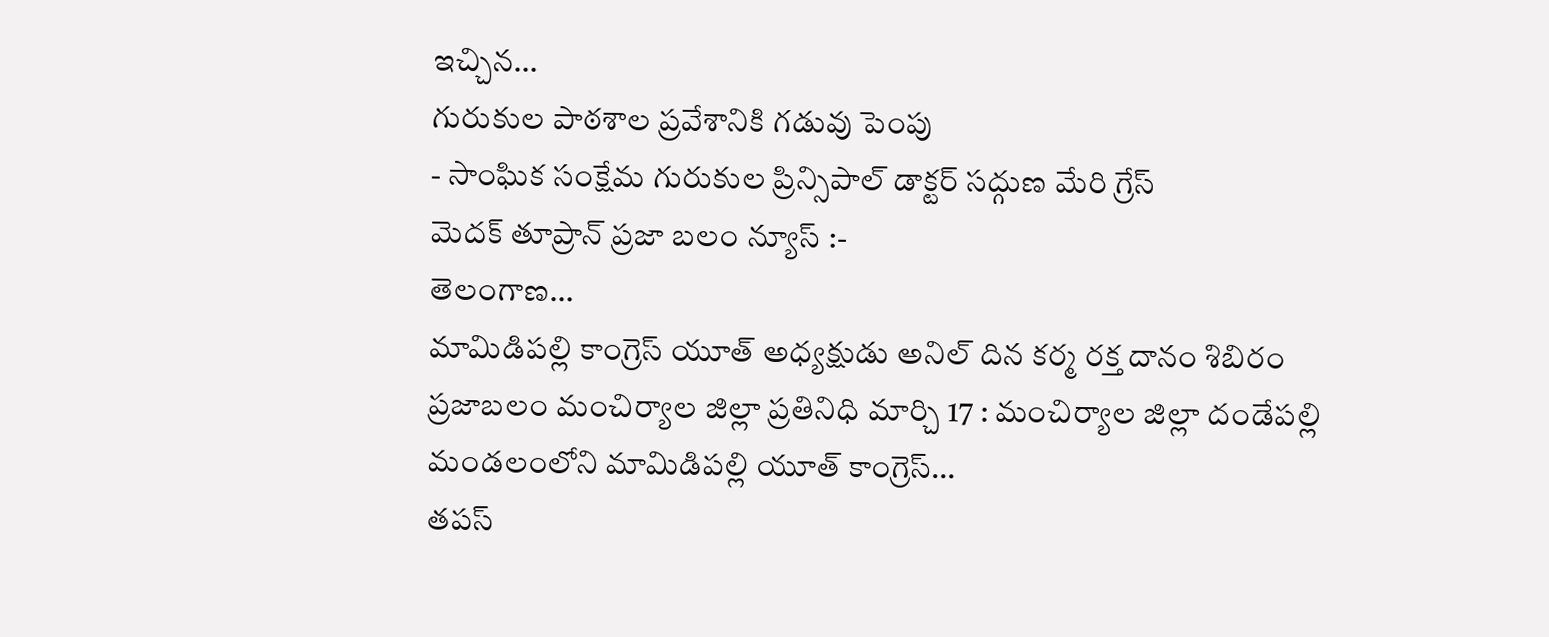ఇచ్చిన…
గురుకుల పాఠశాల ప్రవేశానికి గడువు పెంపు
- సాంఘిక సంక్షేమ గురుకుల ప్రిన్సిపాల్ డాక్టర్ సద్గుణ మేరి గ్రేస్
మెదక్ తూప్రాన్ ప్రజా బలం న్యూస్ :-
తెలంగాణ…
మామిడిపల్లి కాంగ్రెస్ యూత్ అధ్యక్షుడు అనిల్ దిన కర్మ రక్త దానం శిబిరం
ప్రజాబలం మంచిర్యాల జిల్లా ప్రతినిధి మార్చి 17 : మంచిర్యాల జిల్లా దండేపల్లి మండలంలోని మామిడిపల్లి యూత్ కాంగ్రెస్…
తపస్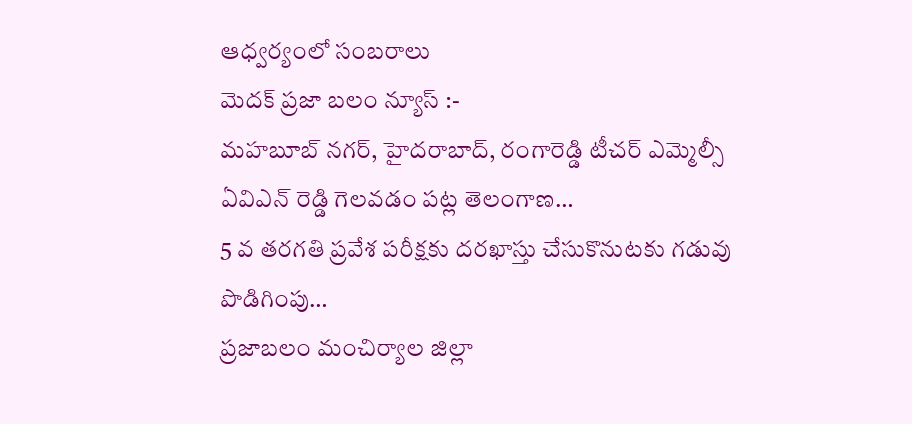ఆధ్వర్యంలో సంబరాలు
మెదక్ ప్రజా బలం న్యూస్ :-
మహబూబ్ నగర్, హైదరాబాద్, రంగారెడ్డి టీచర్ ఎమ్మెల్సీ
ఏవిఎన్ రెడ్డి గెలవడం పట్ల తెలంగాణ…
5 వ తరగతి ప్రవేశ పరీక్షకు దరఖాస్తు చేసుకొనుటకు గడువు పొడిగింపు…
ప్రజాబలం మంచిర్యాల జిల్లా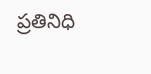ప్రతినిధి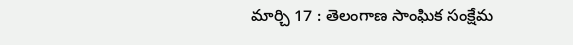మార్చి 17 : తెలంగాణ సాంఘిక సంక్షేమ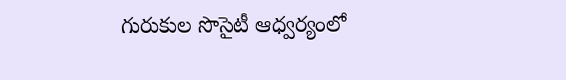గురుకుల సొసైటీ ఆధ్వర్యంలో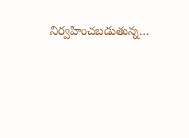నిర్వహించబడుతున్న…